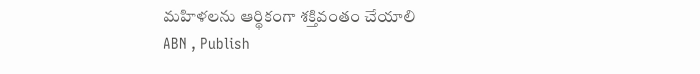మహిళలను ఆర్థికంగా శక్తివంతం చేయాలి
ABN , Publish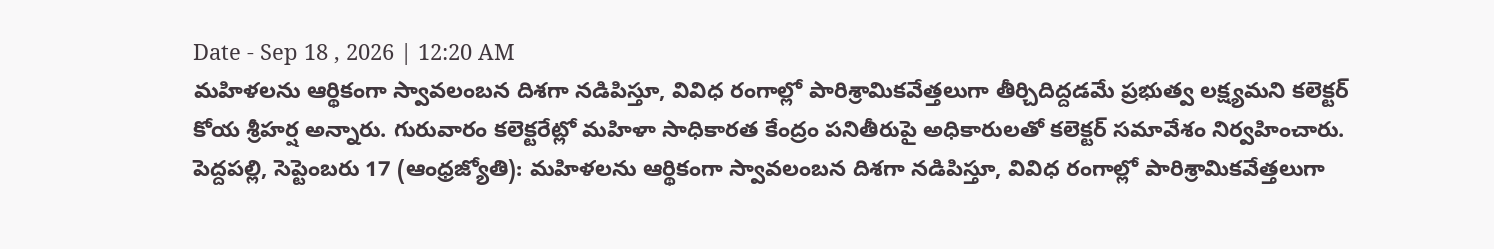Date - Sep 18 , 2026 | 12:20 AM
మహిళలను ఆర్థికంగా స్వావలంబన దిశగా నడిపిస్తూ, వివిధ రంగాల్లో పారిశ్రామికవేత్తలుగా తీర్చిదిద్దడమే ప్రభుత్వ లక్ష్యమని కలెక్టర్ కోయ శ్రీహర్ష అన్నారు. గురువారం కలెక్టరేట్లో మహిళా సాధికారత కేంద్రం పనితీరుపై అధికారులతో కలెక్టర్ సమావేశం నిర్వహించారు.
పెద్దపల్లి, సెప్టెంబరు 17 (ఆంధ్రజ్యోతి): మహిళలను ఆర్థికంగా స్వావలంబన దిశగా నడిపిస్తూ, వివిధ రంగాల్లో పారిశ్రామికవేత్తలుగా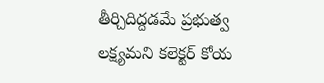తీర్చిదిద్దడమే ప్రభుత్వ లక్ష్యమని కలెక్టర్ కోయ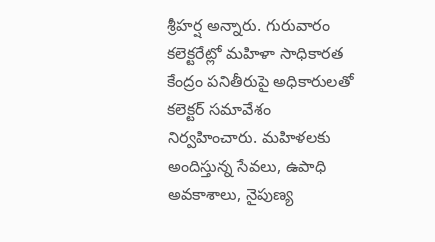శ్రీహర్ష అన్నారు. గురువారం కలెక్టరేట్లో మహిళా సాధికారత కేంద్రం పనితీరుపై అధికారులతో కలెక్టర్ సమావేశం నిర్వహించారు. మహిళలకు అందిస్తున్న సేవలు, ఉపాధి అవకాశాలు, నైపుణ్య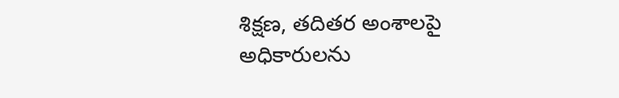శిక్షణ, తదితర అంశాలపై అధికారులను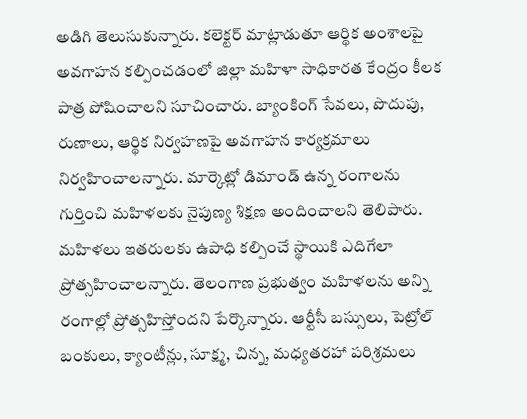అడిగి తెలుసుకున్నారు. కలెక్టర్ మాట్లాడుతూ ఆర్థిక అంశాలపై అవగాహన కల్పించడంలో జిల్లా మహిళా సాధికారత కేంద్రం కీలక పాత్ర పోషించాలని సూచించారు. బ్యాంకింగ్ సేవలు, పొదుపు, రుణాలు, ఆర్థిక నిర్వహణపై అవగాహన కార్యక్రమాలు నిర్వహించాలన్నారు. మార్కెట్లో డిమాండ్ ఉన్న రంగాలను గుర్తించి మహిళలకు నైపుణ్య శిక్షణ అందించాలని తెలిపారు. మహిళలు ఇతరులకు ఉపాధి కల్పించే స్థాయికి ఎదిగేలా ప్రోత్సహించాలన్నారు. తెలంగాణ ప్రభుత్వం మహిళలను అన్ని రంగాల్లో ప్రోత్సహిస్తోందని పేర్కొన్నారు. ఆర్టీసీ బస్సులు, పెట్రోల్ బంకులు, క్యాంటీన్లు, సూక్ష్మ, చిన్న, మధ్యతరహా పరిశ్రమలు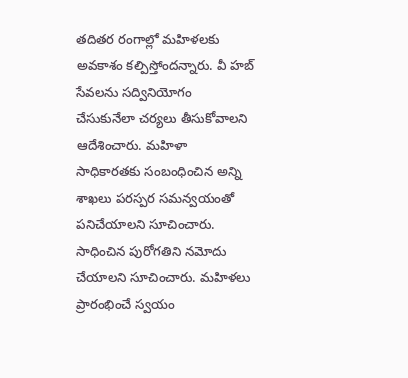తదితర రంగాల్లో మహిళలకు అవకాశం కల్పిస్తోందన్నారు. వీ హబ్ సేవలను సద్వినియోగం చేసుకునేలా చర్యలు తీసుకోవాలని ఆదేశించారు. మహిళా సాధికారతకు సంబంధించిన అన్ని శాఖలు పరస్పర సమన్వయంతో పనిచేయాలని సూచించారు. సాధించిన పురోగతిని నమోదు చేయాలని సూచించారు. మహిళలు ప్రారంభించే స్వయం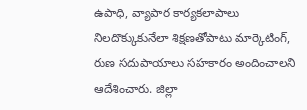ఉపాధి, వ్యాపార కార్యకలాపాలు నిలదొక్కుకునేలా శిక్షణతోపాటు మార్కెటింగ్, రుణ సదుపాయాలు సహకారం అందించాలని ఆదేశించారు. జిల్లా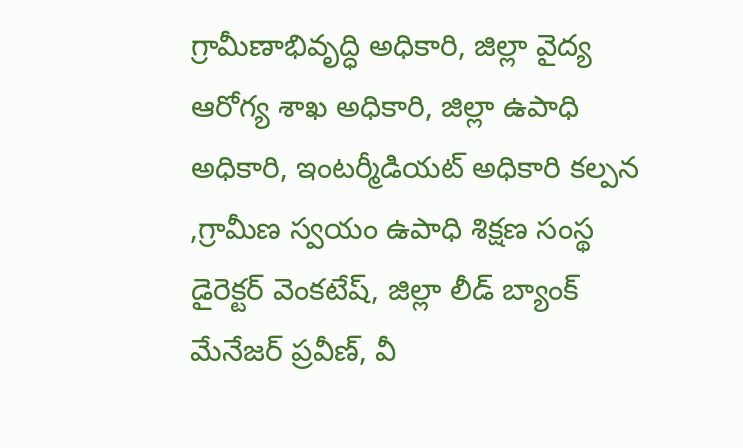గ్రామీణాభివృద్ధి అధికారి, జిల్లా వైద్య ఆరోగ్య శాఖ అధికారి, జిల్లా ఉపాధి అధికారి, ఇంటర్మీడియట్ అధికారి కల్పన ,గ్రామీణ స్వయం ఉపాధి శిక్షణ సంస్థ డైరెక్టర్ వెంకటేష్, జిల్లా లీడ్ బ్యాంక్ మేనేజర్ ప్రవీణ్, వీ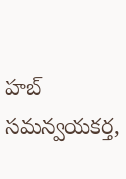హబ్ సమన్వయకర్త,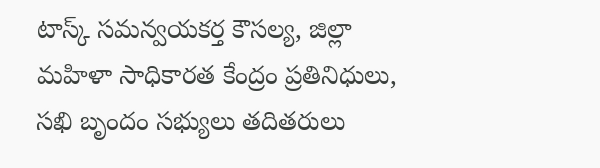టాస్క్ సమన్వయకర్త కౌసల్య, జిల్లా మహిళా సాధికారత కేంద్రం ప్రతినిధులు, సఖి బృందం సభ్యులు తదితరులు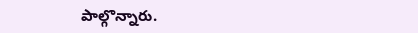పాల్గొన్నారు.